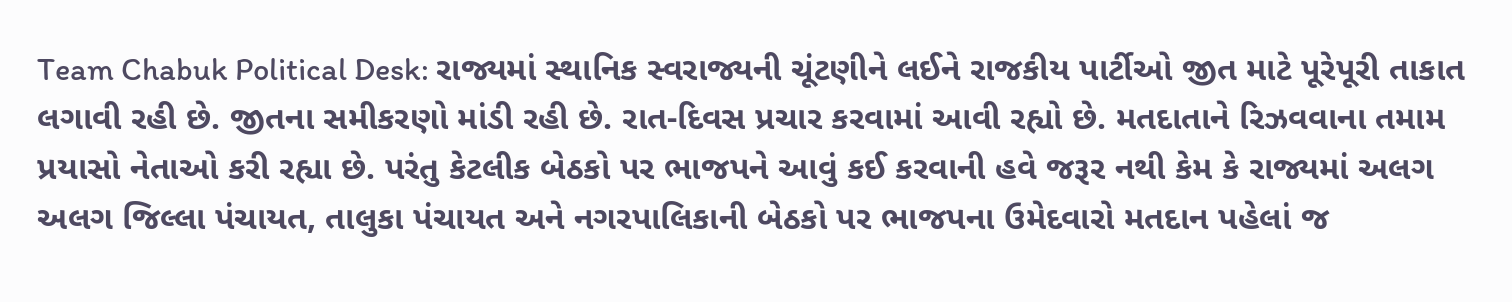Team Chabuk Political Desk: રાજ્યમાં સ્થાનિક સ્વરાજ્યની ચૂંટણીને લઈને રાજકીય પાર્ટીઓ જીત માટે પૂરેપૂરી તાકાત લગાવી રહી છે. જીતના સમીકરણો માંડી રહી છે. રાત-દિવસ પ્રચાર કરવામાં આવી રહ્યો છે. મતદાતાને રિઝવવાના તમામ પ્રયાસો નેતાઓ કરી રહ્યા છે. પરંતુ કેટલીક બેઠકો પર ભાજપને આવું કઈ કરવાની હવે જરૂર નથી કેમ કે રાજ્યમાં અલગ અલગ જિલ્લા પંચાયત, તાલુકા પંચાયત અને નગરપાલિકાની બેઠકો પર ભાજપના ઉમેદવારો મતદાન પહેલાં જ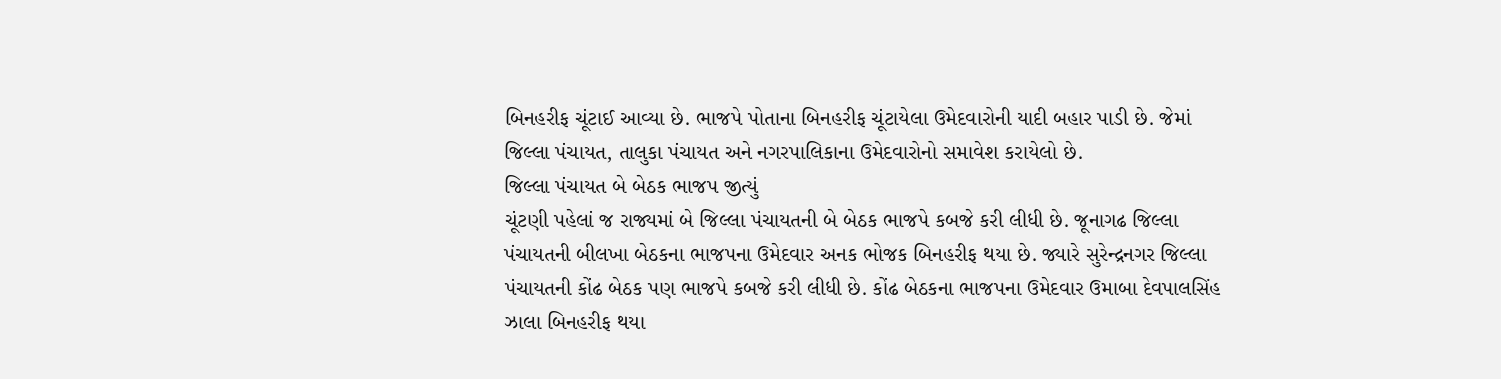બિનહરીફ ચૂંટાઈ આવ્યા છે. ભાજપે પોતાના બિનહરીફ ચૂંટાયેલા ઉમેદવારોની યાદી બહાર પાડી છે. જેમાં જિલ્લા પંચાયત, તાલુકા પંચાયત અને નગરપાલિકાના ઉમેદવારોનો સમાવેશ કરાયેલો છે.
જિલ્લા પંચાયત બે બેઠક ભાજપ જીત્યું
ચૂંટણી પહેલાં જ રાજ્યમાં બે જિલ્લા પંચાયતની બે બેઠક ભાજપે કબજે કરી લીધી છે. જૂનાગઢ જિલ્લા પંચાયતની બીલખા બેઠકના ભાજપના ઉમેદવાર અનક ભોજક બિનહરીફ થયા છે. જ્યારે સુરેન્દ્રનગર જિલ્લા પંચાયતની કોંઢ બેઠક પણ ભાજપે કબજે કરી લીધી છે. કોંઢ બેઠકના ભાજપના ઉમેદવાર ઉમાબા દેવપાલસિંહ ઝાલા બિનહરીફ થયા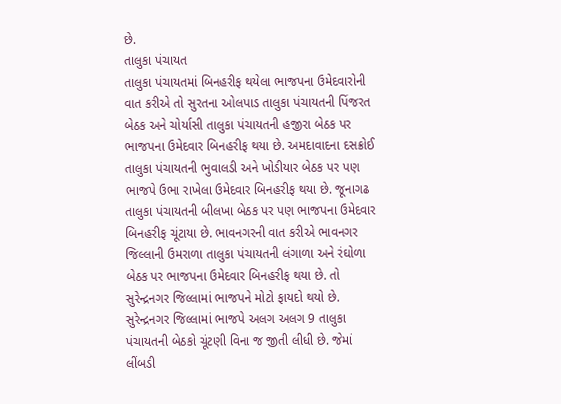છે.
તાલુકા પંચાયત
તાલુકા પંચાયતમાં બિનહરીફ થયેલા ભાજપના ઉમેદવારોની વાત કરીએ તો સુરતના ઓલપાડ તાલુકા પંચાયતની પિંજરત બેઠક અને ચોર્યાસી તાલુકા પંચાયતની હજીરા બેઠક પર ભાજપના ઉમેદવાર બિનહરીફ થયા છે. અમદાવાદના દસક્રોઈ તાલુકા પંચાયતની ભુવાલડી અને ખોડીયાર બેઠક પર પણ ભાજપે ઉભા રાખેલા ઉમેદવાર બિનહરીફ થયા છે. જૂનાગઢ તાલુકા પંચાયતની બીલખા બેઠક પર પણ ભાજપના ઉમેદવાર બિનહરીફ ચૂંટાયા છે. ભાવનગરની વાત કરીએ ભાવનગર જિલ્લાની ઉમરાળા તાલુકા પંચાયતની લંગાળા અને રંઘોળા બેઠક પર ભાજપના ઉમેદવાર બિનહરીફ થયા છે. તો સુરેન્દ્રનગર જિલ્લામાં ભાજપને મોટો ફાયદો થયો છે. સુરેન્દ્રનગર જિલ્લામાં ભાજપે અલગ અલગ 9 તાલુકા પંચાયતની બેઠકો ચૂંટણી વિના જ જીતી લીધી છે. જેમાં લીંબડી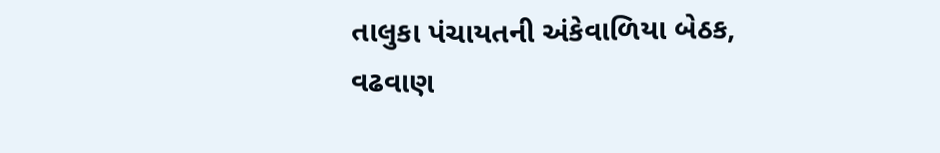તાલુકા પંચાયતની અંકેવાળિયા બેઠક, વઢવાણ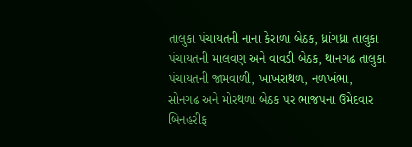તાલુકા પંચાયતની નાના કેરાળા બેઠક, ધ્રાંગધ્રા તાલુકા પંચાયતની માલવણ અને વાવડી બેઠક, થાનગઢ તાલુકા પંચાયતની જામવાળી, ખાખરાથળ, નળખંભા, સોનગઢ અને મોરથળા બેઠક પર ભાજપના ઉમેદવાર બિનહરીફ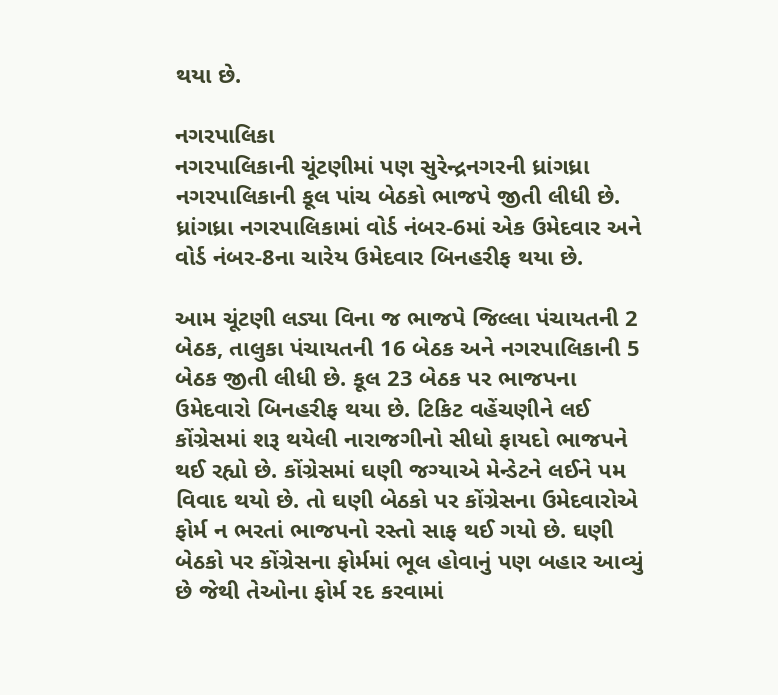થયા છે.

નગરપાલિકા
નગરપાલિકાની ચૂંટણીમાં પણ સુરેન્દ્રનગરની ધ્રાંગધ્રા નગરપાલિકાની કૂલ પાંચ બેઠકો ભાજપે જીતી લીધી છે. ધ્રાંગધ્રા નગરપાલિકામાં વોર્ડ નંબર-6માં એક ઉમેદવાર અને વોર્ડ નંબર-8ના ચારેય ઉમેદવાર બિનહરીફ થયા છે.

આમ ચૂંટણી લડ્યા વિના જ ભાજપે જિલ્લા પંચાયતની 2 બેઠક, તાલુકા પંચાયતની 16 બેઠક અને નગરપાલિકાની 5 બેઠક જીતી લીધી છે. કૂલ 23 બેઠક પર ભાજપના ઉમેદવારો બિનહરીફ થયા છે. ટિકિટ વહેંચણીને લઈ કોંગ્રેસમાં શરૂ થયેલી નારાજગીનો સીધો ફાયદો ભાજપને થઈ રહ્યો છે. કોંગ્રેસમાં ઘણી જગ્યાએ મેન્ડેટને લઈને પમ વિવાદ થયો છે. તો ઘણી બેઠકો પર કોંગ્રેસના ઉમેદવારોએ ફોર્મ ન ભરતાં ભાજપનો રસ્તો સાફ થઈ ગયો છે. ઘણી બેઠકો પર કોંગ્રેસના ફોર્મમાં ભૂલ હોવાનું પણ બહાર આવ્યું છે જેથી તેઓના ફોર્મ રદ કરવામાં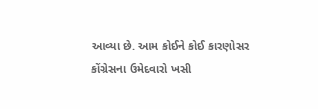આવ્યા છે. આમ કોઈને કોઈ કારણોસર કોંગ્રેસના ઉમેદવારો ખસી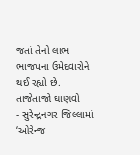જતાં તેનો લાભ ભાજપના ઉમેદવારોને થઈ રહ્યો છે.
તાજેતાજો ઘાણવો
- સુરેન્દ્રનગર જિલ્લામાં ‘ઓરેન્જ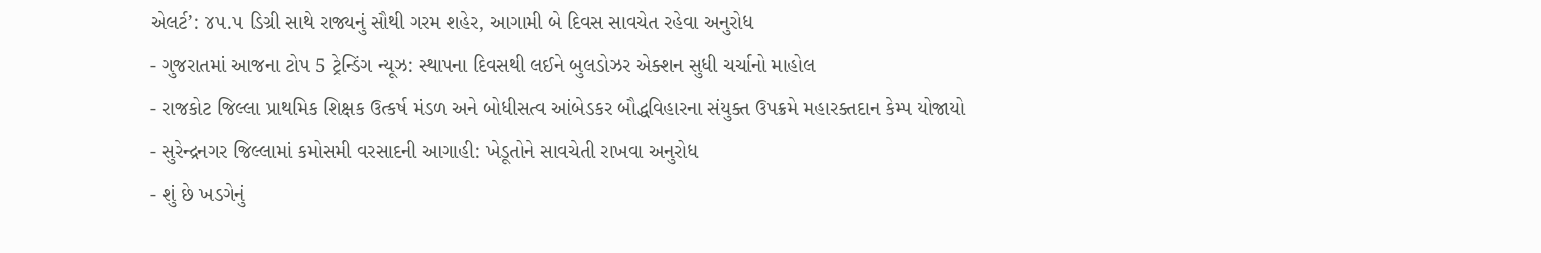એલર્ટ’: ૪૫.૫ ડિગ્રી સાથે રાજ્યનું સૌથી ગરમ શહેર, આગામી બે દિવસ સાવચેત રહેવા અનુરોધ
- ગુજરાતમાં આજના ટોપ 5 ટ્રેન્ડિંગ ન્યૂઝ: સ્થાપના દિવસથી લઈને બુલડોઝર એક્શન સુધી ચર્ચાનો માહોલ
- રાજકોટ જિલ્લા પ્રાથમિક શિક્ષક ઉત્કર્ષ મંડળ અને બોધીસત્વ આંબેડકર બૌદ્ધવિહારના સંયુક્ત ઉપક્રમે મહારક્તદાન કેમ્પ યોજાયો
- સુરેન્દ્રનગર જિલ્લામાં કમોસમી વરસાદની આગાહી: ખેડૂતોને સાવચેતી રાખવા અનુરોધ
- શું છે ખડગેનું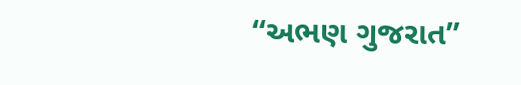“અભણ ગુજરાત”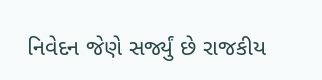નિવેદન જેણે સર્જ્યું છે રાજકીય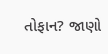તોફાન? જાણો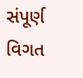સંપૂર્ણ વિગત